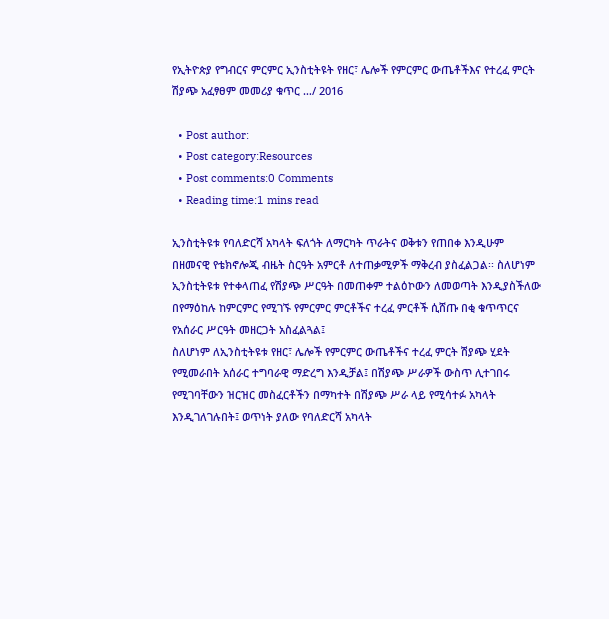የኢትዮጵያ የግብርና ምርምር ኢንስቲትዩት የዘር፣ ሌሎች የምርምር ውጤቶችእና የተረፈ ምርት ሽያጭ አፈፃፀም መመሪያ ቁጥር …/ 2016

  • Post author:
  • Post category:Resources
  • Post comments:0 Comments
  • Reading time:1 mins read

ኢንስቲትዩቱ የባለድርሻ አካላት ፍለጎት ለማርካት ጥራትና ወቅቱን የጠበቀ እንዲሁም
በዘመናዊ የቴክኖሎጂ ብዜት ስርዓት አምርቶ ለተጠቃሚዎች ማቅረብ ያስፈልጋል፡፡ ስለሆነም
ኢንስቲትዩቱ የተቀላጠፈ የሽያጭ ሥርዓት በመጠቀም ተልዕኮውን ለመወጣት እንዲያስችለው
በየማዕከሉ ከምርምር የሚገኙ የምርምር ምርቶችና ተረፈ ምርቶች ሲሸጡ በቂ ቁጥጥርና
የአሰራር ሥርዓት መዘርጋት አስፈልጓል፤
ስለሆነም ለኢንስቲትዩቱ የዘር፣ ሌሎች የምርምር ውጤቶችና ተረፈ ምርት ሽያጭ ሂደት
የሚመራበት አሰራር ተግባራዊ ማድረግ እንዲቻል፤ በሽያጭ ሥራዎች ውስጥ ሊተገበሩ
የሚገባቸውን ዝርዝር መስፈርቶችን በማካተት በሽያጭ ሥራ ላይ የሚሳተፉ አካላት
እንዲገለገሉበት፤ ወጥነት ያለው የባለድርሻ አካላት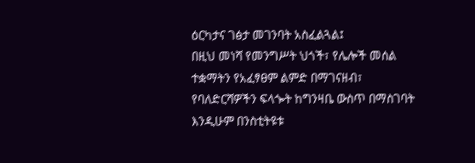ዕርካታና ገፅታ መገንባት አስፈልጓል፤
በዚህ መነሻ የመንግሥት ህጎች፣ የሌሎች መሰል ተቋማትን የአፈፃፀም ልምድ በማገናዘብ፣
የባለድርሻዎችን ፍላጐት ከግንዛቤ ውስጥ በማስገባት እንዲሁም በንስቲትዩቱ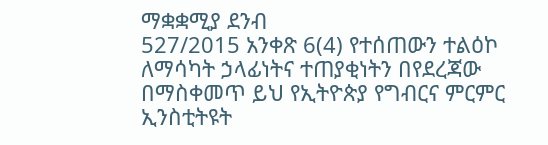ማቋቋሚያ ደንብ
527/2015 አንቀጽ 6(4) የተሰጠውን ተልዕኮ ለማሳካት ኃላፊነትና ተጠያቂነትን በየደረጃው
በማስቀመጥ ይህ የኢትዮጵያ የግብርና ምርምር ኢንስቲትዩት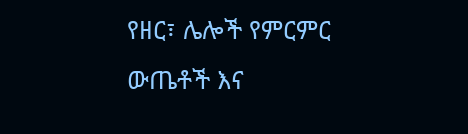የዘር፣ ሌሎች የምርምር
ውጤቶች እና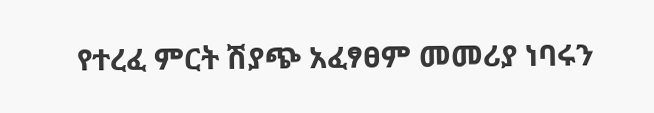የተረፈ ምርት ሽያጭ አፈፃፀም መመሪያ ነባሩን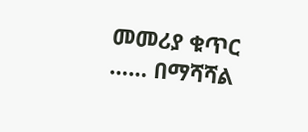መመሪያ ቁጥር …… በማሻሻል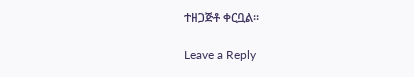ተዘጋጅቶ ቀርቧል፡፡

Leave a Reply